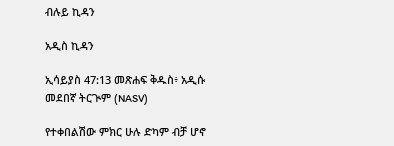ብሉይ ኪዳን

አዲስ ኪዳን

ኢሳይያስ 47:13 መጽሐፍ ቅዱስ፥ አዲሱ መደበኛ ትርጒም (NASV)

የተቀበልሽው ምክር ሁሉ ድካም ብቻ ሆኖ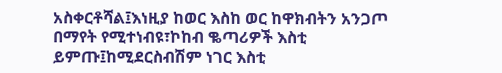አስቀርቶሻል፤እነዚያ ከወር እስከ ወር ከዋክብትን አንጋጦ በማየት የሚተነብዩ፣ኮከብ ቈጣሪዎች እስቲ ይምጡ፤ከሚደርስብሽም ነገር እስቲ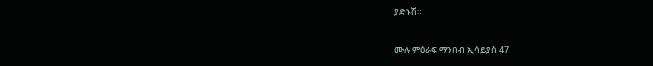ያድኑሽ።

ሙሉ ምዕራፍ ማንበብ ኢሳይያስ 47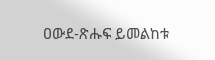ዐውደ-ጽሑፍ ይመልከቱ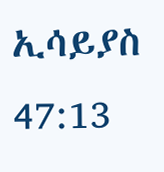ኢሳይያስ 47:13